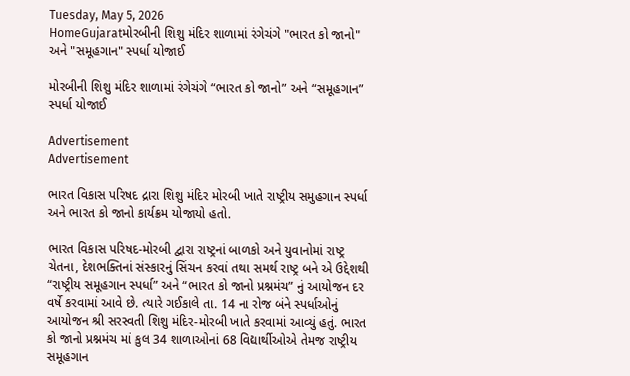Tuesday, May 5, 2026
HomeGujaratમોરબીની શિશુ મંદિર શાળામાં રંગેચંગે "ભારત કો જાનો" અને "સમૂહગાન" સ્પર્ધા યોજાઈ

મોરબીની શિશુ મંદિર શાળામાં રંગેચંગે “ભારત કો જાનો” અને “સમૂહગાન” સ્પર્ધા યોજાઈ

Advertisement
Advertisement

ભારત વિકાસ પરિષદ દ્રારા શિશુ મંદિર મોરબી ખાતે રાષ્ટ્રીય સમુહગાન સ્પર્ધા અને ભારત કો જાનો કાર્યક્રમ યોજાયો હતો.

ભારત વિકાસ પરિષદ-મોરબી દ્વારા રાષ્ટ્રનાં બાળકો અને યુવાનોમાં રાષ્ટ્ર ચેતના, દેશભક્તિનાં સંસ્કારનું સિંચન કરવાં તથા સમર્થ રાષ્ટ્ર બને એ ઉદ્દેશથી “રાષ્ટ્રીય સમૂહગાન સ્પર્ધા” અને “ભારત કો જાનો પ્રશ્નમંચ” નું આયોજન દર વર્ષે કરવામાં આવે છે. ત્યારે ગઈકાલે તા. 14 ના રોજ બંને સ્પર્ધાઓનું આયોજન શ્રી સરસ્વતી શિશુ મંદિર-મોરબી ખાતે કરવામાં આવ્યું હતું. ભારત કો જાનો પ્રશ્નમંચ માં કુલ 34 શાળાઓનાં 68 વિદ્યાર્થીઓએ તેમજ રાષ્ટ્રીય સમૂહગાન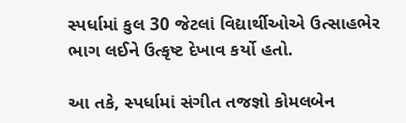સ્પર્ધામાં કુલ 30 જેટલાં વિદ્યાર્થીઓએ ઉત્સાહભેર ભાગ લઈને ઉત્કૃષ્ટ દેખાવ કર્યો હતો.

આ તકે, સ્પર્ધામાં સંગીત તજજ્ઞો કોમલબેન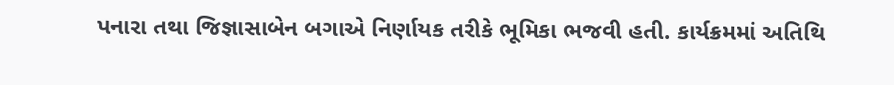પનારા તથા જિજ્ઞાસાબેન બગાએ નિર્ણાયક તરીકે ભૂમિકા ભજવી હતી. કાર્યક્રમમાં અતિથિ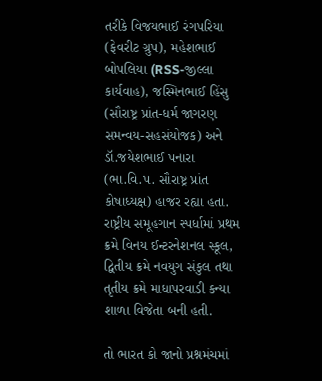તરીકે વિજયભાઈ રંગપરિયા (ફેવરીટ ગ્રુપ), મહેશભાઈ બોપલિયા (RSS-જીલ્લા કાર્યવાહ), જસ્મિનભાઈ હિંસુ (સૌરાષ્ટ્ર પ્રાંત-ધર્મ જાગરણ સમન્વય-સહસંયોજક) અને ડૉ.જયેશભાઈ પનારા (ભા.વિ.પ. સૌરાષ્ટ્ર પ્રાંત કોષાધ્યક્ષ) હાજર રહ્યા હતા. રાષ્ટ્રીય સમૂહગાન સ્પર્ધામાં પ્રથમ ક્રમે વિનય ઈન્ટરનેશનલ સ્કૂલ, દ્વિતીય ક્રમે નવયુગ સંકુલ તથા તૃતીય ક્રમે માધાપરવાડી કન્યા શાળા વિજેતા બની હતી.

તો ભારત કો જાનો પ્રશ્નમંચમાં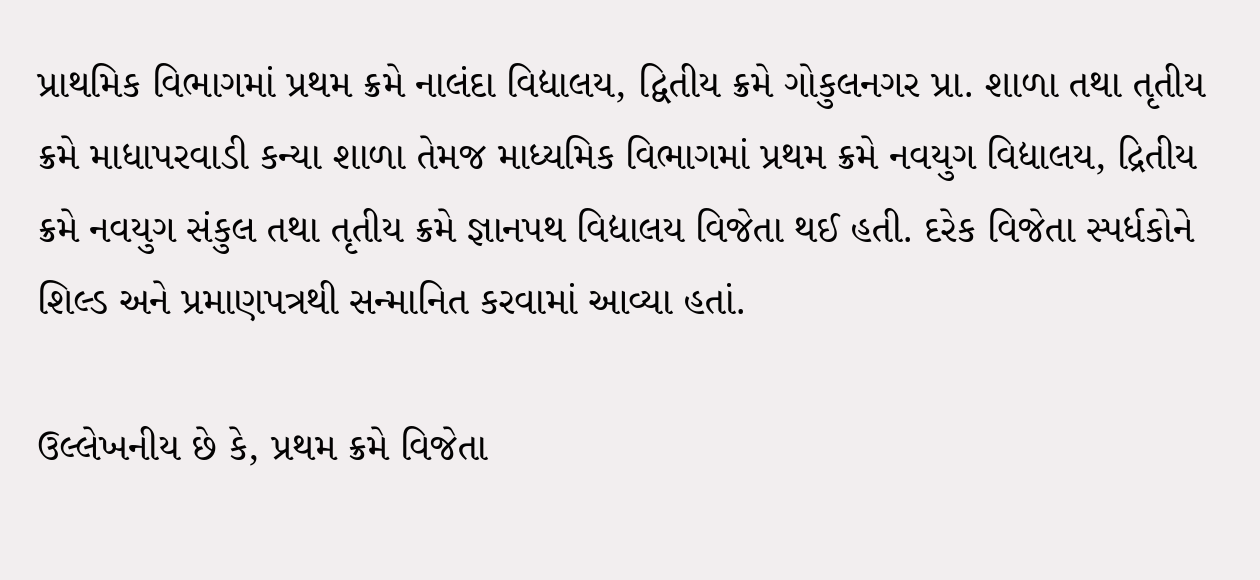પ્રાથમિક વિભાગમાં પ્રથમ ક્રમે નાલંદા વિદ્યાલય, દ્વિતીય ક્રમે ગોકુલનગર પ્રા. શાળા તથા તૃતીય ક્રમે માધાપરવાડી કન્યા શાળા તેમજ માધ્યમિક વિભાગમાં પ્રથમ ક્રમે નવયુગ વિદ્યાલય, દ્રિતીય ક્રમે નવયુગ સંકુલ તથા તૃતીય ક્રમે જ્ઞાનપથ વિદ્યાલય વિજેતા થઈ હતી. દરેક વિજેતા સ્પર્ધકોને શિલ્ડ અને પ્રમાણપત્રથી સન્માનિત કરવામાં આવ્યા હતાં.

ઉલ્લેખનીય છે કે, પ્રથમ ક્રમે વિજેતા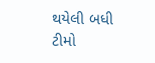થયેલી બધી ટીમો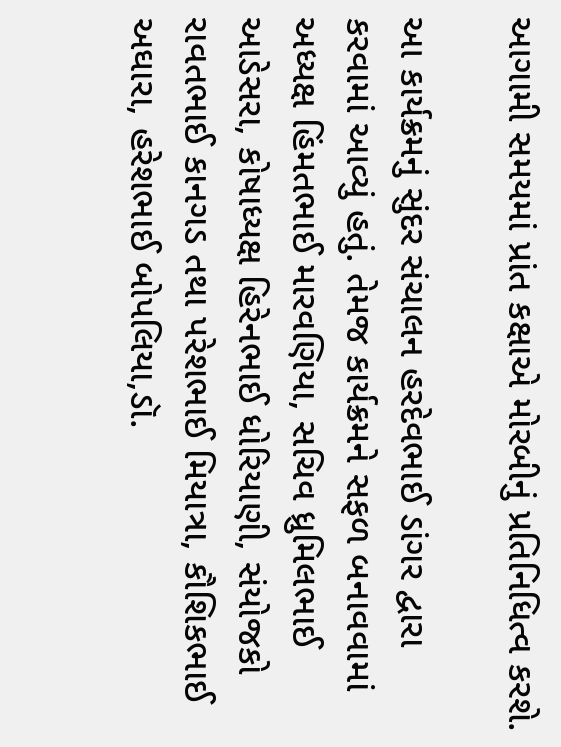આગામી સમયમાં પ્રાંત કક્ષાએ મોરબીનું પ્રતિનિધિત્વ કરશે.

આ કાર્યક્રમનું સુંદર સંચાલન હરદેવભાઈ ડાંગર દ્વારા કરવામાં આવ્યું હતું. તેમજ કાર્યક્રમને સફળ બનાવવામાં અધ્યક્ષ હિંમતભાઈ મારવણિયા, સચિવ ધ્રુમિલભાઈ આડેસરા, કોષાધ્યક્ષ હિરેનભાઈ ધોરિયાણી, સંયોજકો રાવતભાઈ કાનગડ તથા પરેશભાઈ મિયાત્રા, કૌશિકભાઈ અઘારા, હરેશભાઈ બોપલિયા,ડૉ.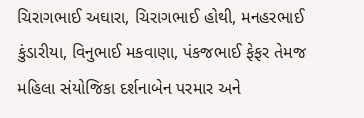ચિરાગભાઈ અઘારા, ચિરાગભાઈ હોથી, મનહરભાઈ કુંડારીયા, વિનુભાઈ મકવાણા, પંકજભાઈ ફેફર તેમજ મહિલા સંયોજિકા દર્શનાબેન પરમાર અને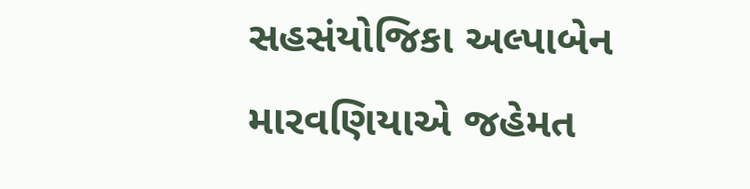સહસંયોજિકા અલ્પાબેન મારવણિયાએ જહેમત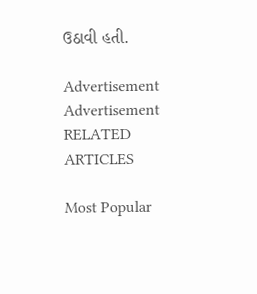ઉઠાવી હતી.

Advertisement
Advertisement
RELATED ARTICLES

Most Popular